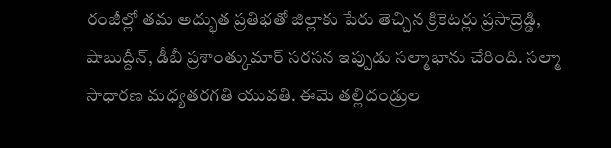రంజీల్లో తమ అద్భుత ప్రతిభతో జిల్లాకు పేరు తెచ్చిన క్రికెటర్లు ప్రసాద్రెడ్డి, షాబుద్దీన్, డీబీ ప్రశాంత్కుమార్ సరసన ఇప్పుడు సల్మాభాను చేరింది. సల్మా సాధారణ మధ్యతరగతి యువతి. ఈమె తల్లిదండ్రుల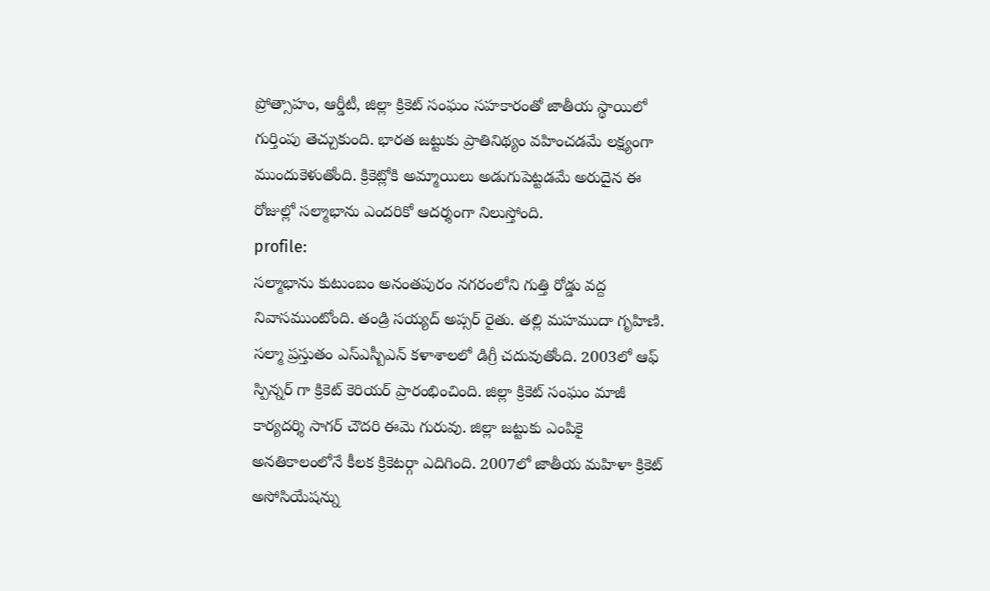ప్రోత్సాహం, ఆర్డీటీ, జిల్లా క్రికెట్ సంఘం సహకారంతో జాతీయ స్థాయిలో గుర్తింపు తెచ్చుకుంది. భారత జట్టుకు ప్రాతినిథ్యం వహించడమే లక్ష్యంగా ముందుకెళుతోంది. క్రికెట్లోకి అమ్మాయిలు అడుగుపెట్టడమే అరుదైన ఈ రోజుల్లో సల్మాభాను ఎందరికో ఆదర్శంగా నిలుస్తోంది.
profile:
సల్మాభాను కుటుంబం అనంతపురం నగరంలోని గుత్తి రోడ్డు వద్ద నివాసముంటోంది. తండ్రి సయ్యద్ అప్సర్ రైతు. తల్లి మహముదా గృహిణి. సల్మా ప్రస్తుతం ఎస్ఎస్బీఎన్ కళాశాలలో డిగ్రీ చదువుతోంది. 2003లో ఆఫ్ స్పిన్నర్ గా క్రికెట్ కెరియర్ ప్రారంభించింది. జిల్లా క్రికెట్ సంఘం మాజీ కార్యదర్శి సాగర్ చౌదరి ఈమె గురువు. జిల్లా జట్టుకు ఎంపికై అనతికాలంలోనే కీలక క్రికెటర్గా ఎదిగింది. 2007లో జాతీయ మహిళా క్రికెట్ అసోసియేషన్ను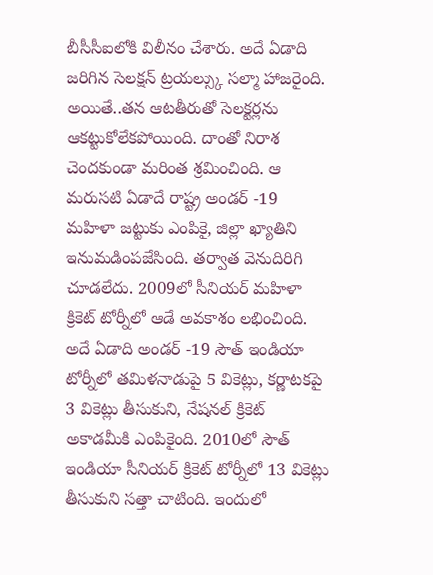బీసీసీఐలోకి విలీనం చేశారు. అదే ఏడాది జరిగిన సెలక్షన్ ట్రయల్స్కు సల్మా హాజరైంది. అయితే..తన ఆటతీరుతో సెలక్టర్లను ఆకట్టుకోలేకపోయింది. దాంతో నిరాశ చెందకుండా మరింత శ్రమించింది. ఆ మరుసటి ఏడాదే రాష్ట్ర అండర్ -19 మహిళా జట్టుకు ఎంపికై, జిల్లా ఖ్యాతిని ఇనుమడింపజేసింది. తర్వాత వెనుదిరిగి చూడలేదు. 2009లో సీనియర్ మహిళా క్రికెట్ టోర్నీలో ఆడే అవకాశం లభించింది.
అదే ఏడాది అండర్ -19 సౌత్ ఇండియా టోర్నీలో తమిళనాడుపై 5 వికెట్లు, కర్ణాటకపై 3 వికెట్లు తీసుకుని, నేషనల్ క్రికెట్ అకాడమీకి ఎంపికైంది. 2010లో సౌత్ ఇండియా సీనియర్ క్రికెట్ టోర్నీలో 13 వికెట్లు తీసుకుని సత్తా చాటింది. ఇందులో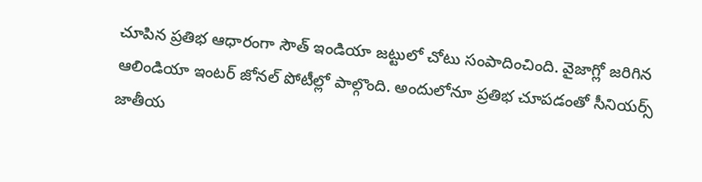చూపిన ప్రతిభ ఆధారంగా సౌత్ ఇండియా జట్టులో చోటు సంపాదించింది. వైజాగ్లో జరిగిన ఆలిండియా ఇంటర్ జోనల్ పోటీల్లో పాల్గొంది. అందులోనూ ప్రతిభ చూపడంతో సీనియర్స్ జాతీయ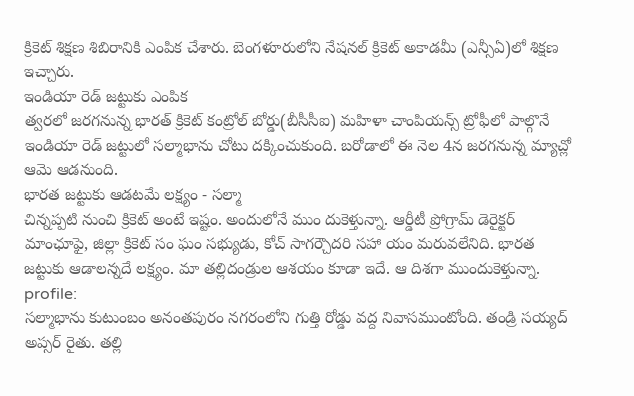క్రికెట్ శిక్షణ శిబిరానికి ఎంపిక చేశారు. బెంగళూరులోని నేషనల్ క్రికెట్ అకాడమీ (ఎన్సీఏ)లో శిక్షణ ఇచ్చారు.
ఇండియా రెడ్ జట్టుకు ఎంపిక
త్వరలో జరగనున్న భారత్ క్రికెట్ కంట్రోల్ బోర్డు(బీసీసీఐ) మహిళా చాంపియన్స్ ట్రోఫీలో పాల్గొనే ఇండియా రెడ్ జట్టులో సల్మాభాను చోటు దక్కించుకుంది. బరోడాలో ఈ నెల 4న జరగనున్న మ్యాచ్లో ఆమె ఆడనుంది.
భారత జట్టుకు ఆడటమే లక్ష్యం - సల్మా
చిన్నప్పటి నుంచి క్రికెట్ అంటే ఇష్టం. అందులోనే ముం దుకెళ్తున్నా. ఆర్డీటీ ప్రోగ్రామ్ డెరైక్టర్ మాంఛూఫై, జిల్లా క్రికెట్ సం ఘం సభ్యుడు, కోచ్ సాగర్చౌదరి సహా యం మరువలేనిది. భారత జట్టుకు ఆడాలన్నదే లక్ష్యం. మా తల్లిదండ్రుల ఆశయం కూడా ఇదే. ఆ దిశగా ముందుకెళ్తున్నా.
profile:
సల్మాభాను కుటుంబం అనంతపురం నగరంలోని గుత్తి రోడ్డు వద్ద నివాసముంటోంది. తండ్రి సయ్యద్ అప్సర్ రైతు. తల్లి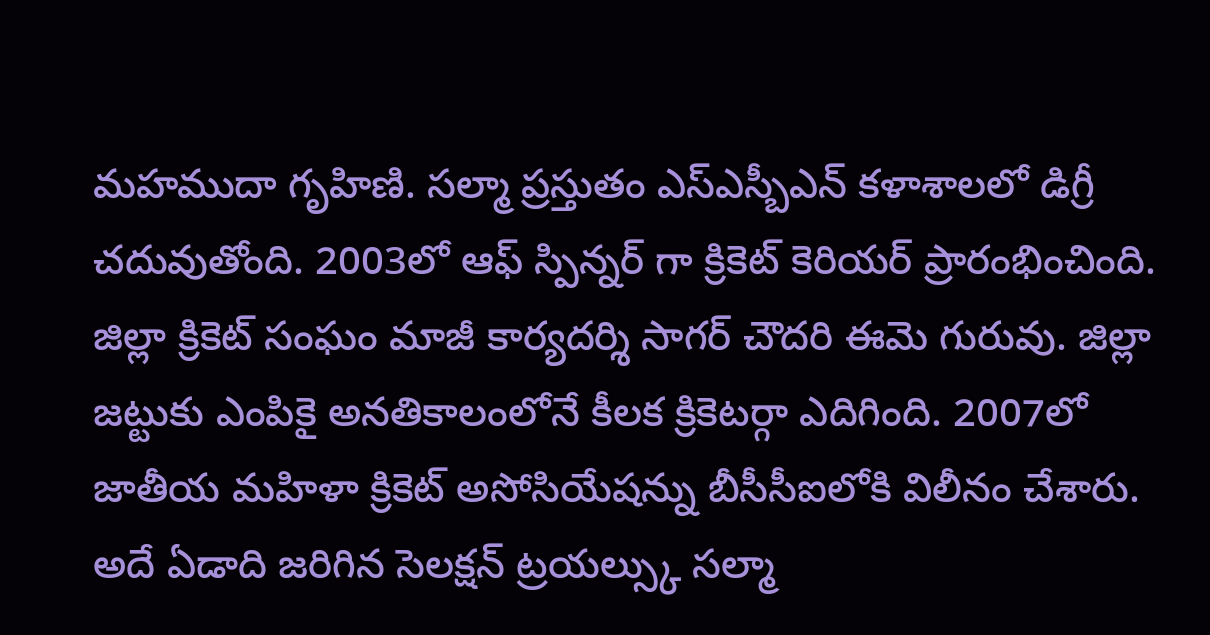మహముదా గృహిణి. సల్మా ప్రస్తుతం ఎస్ఎస్బీఎన్ కళాశాలలో డిగ్రీ చదువుతోంది. 2003లో ఆఫ్ స్పిన్నర్ గా క్రికెట్ కెరియర్ ప్రారంభించింది. జిల్లా క్రికెట్ సంఘం మాజీ కార్యదర్శి సాగర్ చౌదరి ఈమె గురువు. జిల్లా జట్టుకు ఎంపికై అనతికాలంలోనే కీలక క్రికెటర్గా ఎదిగింది. 2007లో జాతీయ మహిళా క్రికెట్ అసోసియేషన్ను బీసీసీఐలోకి విలీనం చేశారు. అదే ఏడాది జరిగిన సెలక్షన్ ట్రయల్స్కు సల్మా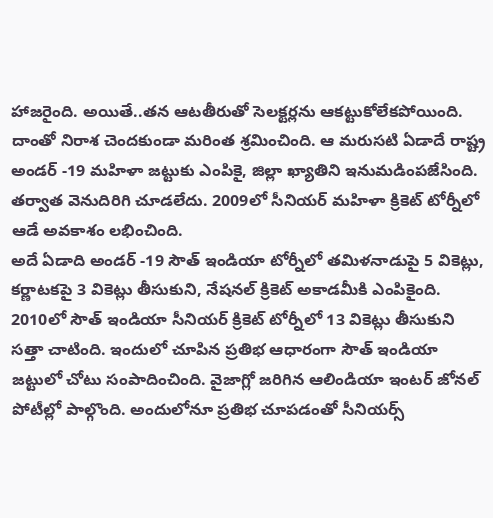హాజరైంది. అయితే..తన ఆటతీరుతో సెలక్టర్లను ఆకట్టుకోలేకపోయింది. దాంతో నిరాశ చెందకుండా మరింత శ్రమించింది. ఆ మరుసటి ఏడాదే రాష్ట్ర అండర్ -19 మహిళా జట్టుకు ఎంపికై, జిల్లా ఖ్యాతిని ఇనుమడింపజేసింది. తర్వాత వెనుదిరిగి చూడలేదు. 2009లో సీనియర్ మహిళా క్రికెట్ టోర్నీలో ఆడే అవకాశం లభించింది.
అదే ఏడాది అండర్ -19 సౌత్ ఇండియా టోర్నీలో తమిళనాడుపై 5 వికెట్లు, కర్ణాటకపై 3 వికెట్లు తీసుకుని, నేషనల్ క్రికెట్ అకాడమీకి ఎంపికైంది. 2010లో సౌత్ ఇండియా సీనియర్ క్రికెట్ టోర్నీలో 13 వికెట్లు తీసుకుని సత్తా చాటింది. ఇందులో చూపిన ప్రతిభ ఆధారంగా సౌత్ ఇండియా జట్టులో చోటు సంపాదించింది. వైజాగ్లో జరిగిన ఆలిండియా ఇంటర్ జోనల్ పోటీల్లో పాల్గొంది. అందులోనూ ప్రతిభ చూపడంతో సీనియర్స్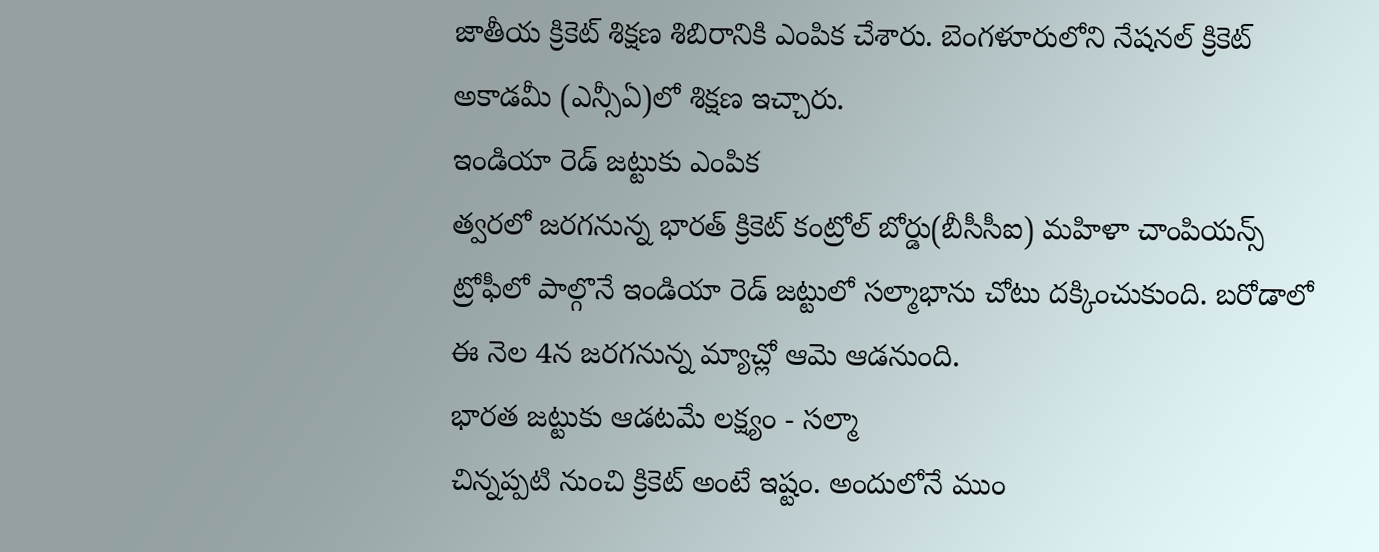జాతీయ క్రికెట్ శిక్షణ శిబిరానికి ఎంపిక చేశారు. బెంగళూరులోని నేషనల్ క్రికెట్ అకాడమీ (ఎన్సీఏ)లో శిక్షణ ఇచ్చారు.
ఇండియా రెడ్ జట్టుకు ఎంపిక
త్వరలో జరగనున్న భారత్ క్రికెట్ కంట్రోల్ బోర్డు(బీసీసీఐ) మహిళా చాంపియన్స్ ట్రోఫీలో పాల్గొనే ఇండియా రెడ్ జట్టులో సల్మాభాను చోటు దక్కించుకుంది. బరోడాలో ఈ నెల 4న జరగనున్న మ్యాచ్లో ఆమె ఆడనుంది.
భారత జట్టుకు ఆడటమే లక్ష్యం - సల్మా
చిన్నప్పటి నుంచి క్రికెట్ అంటే ఇష్టం. అందులోనే ముం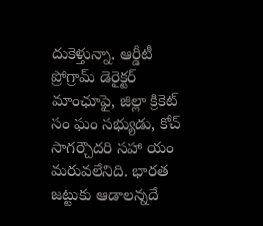దుకెళ్తున్నా. ఆర్డీటీ ప్రోగ్రామ్ డెరైక్టర్ మాంఛూఫై, జిల్లా క్రికెట్ సం ఘం సభ్యుడు, కోచ్ సాగర్చౌదరి సహా యం మరువలేనిది. భారత జట్టుకు ఆడాలన్నదే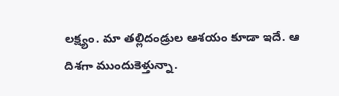లక్ష్యం. మా తల్లిదండ్రుల ఆశయం కూడా ఇదే. ఆ దిశగా ముందుకెళ్తున్నా.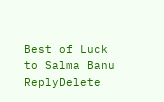Best of Luck to Salma Banu
ReplyDelete